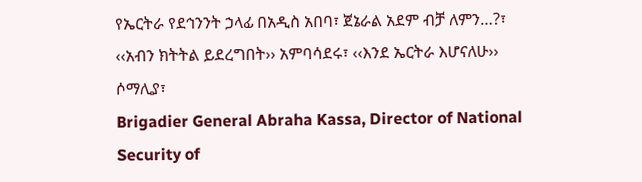የኤርትራ የደኅንንት ኃላፊ በአዲስ አበባ፣ ጀኔራል አደም ብቻ ለምን…?፣ ‹‹አብን ክትትል ይደረግበት›› አምባሳደሩ፣ ‹‹እንደ ኤርትራ እሆናለሁ›› ሶማሊያ፣
Brigadier General Abraha Kassa, Director of National Security of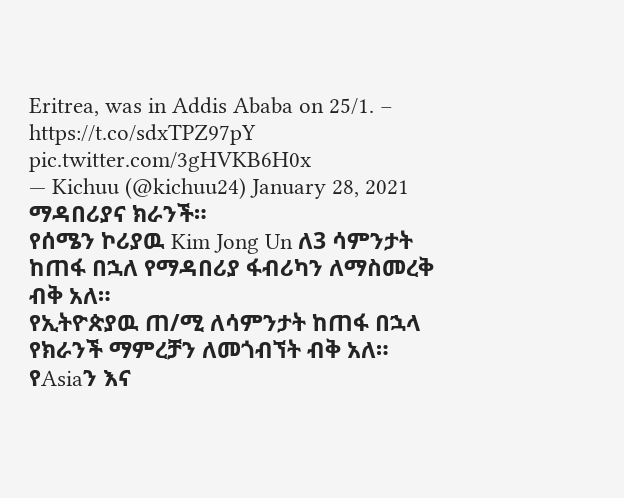Eritrea, was in Addis Ababa on 25/1. – https://t.co/sdxTPZ97pY pic.twitter.com/3gHVKB6H0x
— Kichuu (@kichuu24) January 28, 2021
ማዳበሪያና ክራንች።
የሰሜን ኮሪያዉ Kim Jong Un ለ3 ሳምንታት ከጠፋ በኋለ የማዳበሪያ ፋብሪካን ለማስመረቅ ብቅ አለ።
የኢትዮጵያዉ ጠ/ሚ ለሳምንታት ከጠፋ በኋላ የክራንች ማምረቻን ለመጎብኘት ብቅ አለ።
የAsiaን እና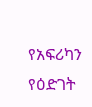የአፍሪካን የዕድገት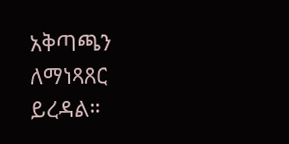አቅጣጫን ለማነጻጸር ይረዳል።